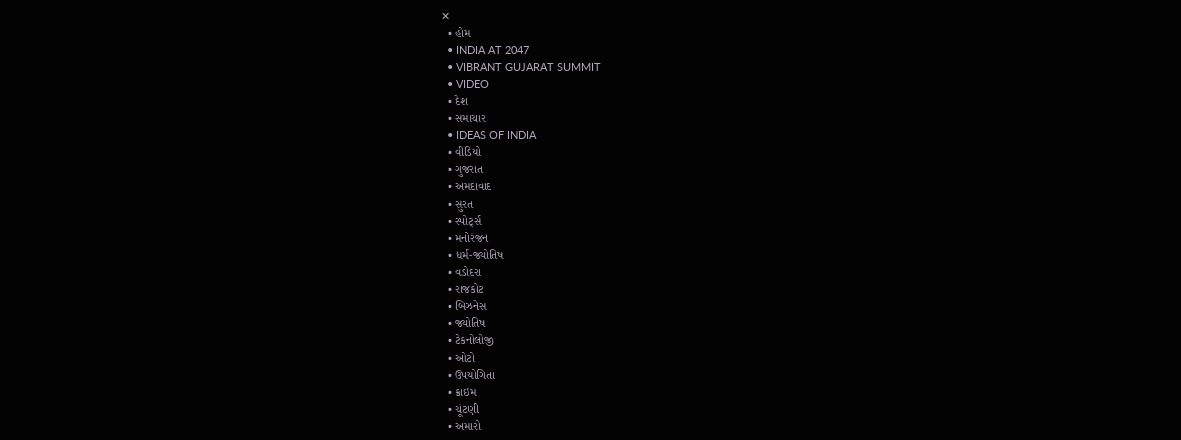✕
  • હોમ
  • INDIA AT 2047
  • VIBRANT GUJARAT SUMMIT
  • VIDEO
  • દેશ
  • સમાચાર
  • IDEAS OF INDIA
  • વીડિયો
  • ગુજરાત
  • અમદાવાદ
  • સુરત
  • સ્પોર્ટ્સ
  • મનોરંજન
  • ધર્મ-જ્યોતિષ
  • વડોદરા
  • રાજકોટ
  • બિઝનેસ
  • જ્યોતિષ
  • ટેકનોલોજી
  • ઓટો
  • ઉપયોગિતા
  • ક્રાઇમ
  • ચૂંટણી
  • અમારો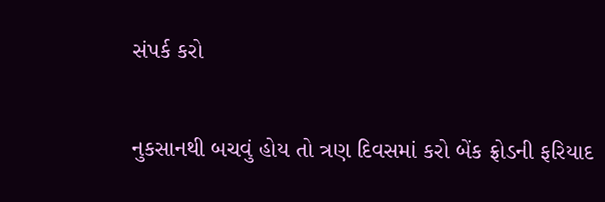સંપર્ક કરો

નુકસાનથી બચવું હોય તો ત્રણ દિવસમાં કરો બેંક ફ્રોડની ફરિયાદ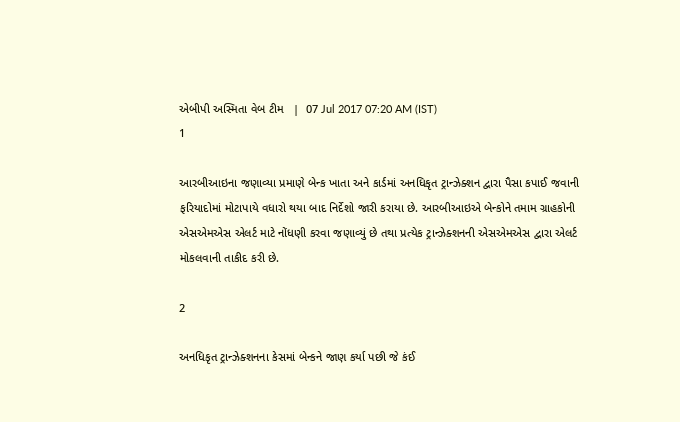એબીપી અસ્મિતા વેબ ટીમ   |  07 Jul 2017 07:20 AM (IST)
1

આરબીઆઇના જણાવ્યા પ્રમાણે બેન્ક ખાતા અને કાર્ડમાં અનધિકૃત ટ્રાન્ઝેક્શન દ્વારા પૈસા કપાઈ જવાની ફરિયાદોમાં મોટાપાયે વધારો થયા બાદ નિર્દેશો જારી કરાયા છે. આરબીઆઇએ બેન્કોને તમામ ગ્રાહકોની એસએમએસ એલર્ટ માટે નોંધણી કરવા જણાવ્યું છે તથા પ્રત્યેક ટ્રાન્ઝેક્શનની એસએમએસ દ્વારા એલર્ટ મોકલવાની તાકીદ કરી છે.

2

અનધિકૃત ટ્રાન્ઝેક્શનના કેસમાં બેન્કને જાણ કર્યા પછી જે કંઈ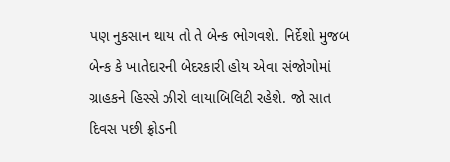પણ નુકસાન થાય તો તે બેન્ક ભોગવશે. નિર્દેશો મુજબ બેન્ક કે ખાતેદારની બેદરકારી હોય એવા સંજોગોમાં ગ્રાહકને હિસ્સે ઝીરો લાયાબિલિટી રહેશે. જો સાત દિવસ પછી ફ્રોડની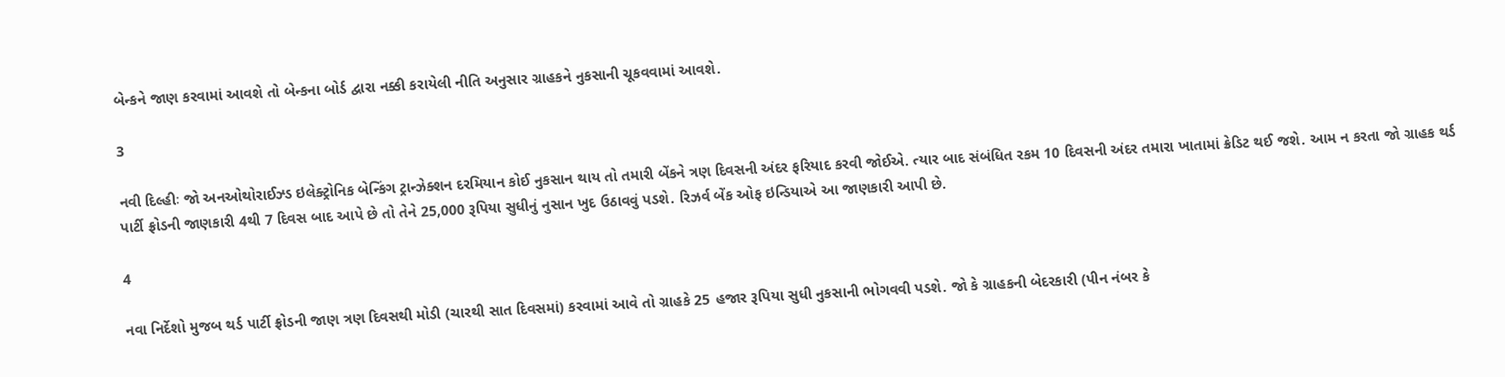બેન્કને જાણ કરવામાં આવશે તો બેન્કના બોર્ડ દ્વારા નક્કી કરાયેલી નીતિ અનુસાર ગ્રાહકને નુકસાની ચૂકવવામાં આવશે.

3

નવી દિલ્હીઃ જો અનઓથોરાઈઝ્ડ ઇલેક્ટ્રોનિક બેન્કિંગ ટ્રાન્ઝેક્શન દરમિયાન કોઈ નુકસાન થાય તો તમારી બેંકને ત્રણ દિવસની અંદર ફરિયાદ કરવી જોઈએ. ત્યાર બાદ સંબંધિત રકમ 10 દિવસની અંદર તમારા ખાતામાં ક્રેડિટ થઈ જશે. આમ ન કરતા જો ગ્રાહક થર્ડ પાર્ટી ફ્રોડની જાણકારી 4થી 7 દિવસ બાદ આપે છે તો તેને 25,000 રૂપિયા સુધીનું નુસાન ખુદ ઉઠાવવું પડશે. રિઝર્વ બેંક ઓફ ઇન્ડિયાએ આ જાણકારી આપી છે.

4

નવા નિર્દેશો મુજબ થર્ડ પાર્ટી ફ્રોડની જાણ ત્રણ દિવસથી મોડી (ચારથી સાત દિવસમાં) કરવામાં આવે તો ગ્રાહકે 25 હજાર રૂપિયા સુધી નુકસાની ભોગવવી પડશે. જો કે ગ્રાહકની બેદરકારી (પીન નંબર કે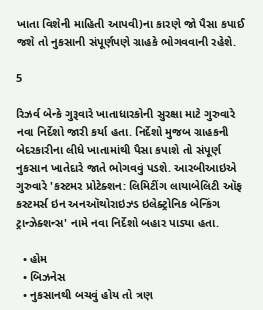ખાતા વિશેની માહિતી આપવી)ના કારણે જો પૈસા કપાઈ જશે તો નુકસાની સંપૂર્ણપણે ગ્રાહકે ભોગવવાની રહેશે.

5

રિઝર્વ બેન્કે ગુરૂવારે ખાતાધારકોની સુરક્ષા માટે ગુરુવારે નવા નિર્દેશો જારી કર્યા હતા. નિર્દેશો મુજબ ગ્રાહકની બેદરકારીના લીધે ખાતામાંથી પૈસા કપાશે તો સંપૂર્ણ નુકસાન ખાતેદારે જાતે ભોગવવું પડશે. આરબીઆઇએ ગુરુવારે 'કસ્ટમર પ્રોટેક્શન: લિમિટીંગ લાયાબેલિટી ઑફ કસ્ટમર્સ ઇન અનઑથોરાઇઝ્ડ ઇલેક્ટ્રોનિક બેન્કિંગ ટ્રાન્ઝેક્શન્સ' નામે નવા નિર્દેશો બહાર પાડ્યા હતા.

  • હોમ
  • બિઝનેસ
  • નુકસાનથી બચવું હોય તો ત્રણ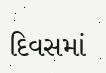દિવસમાં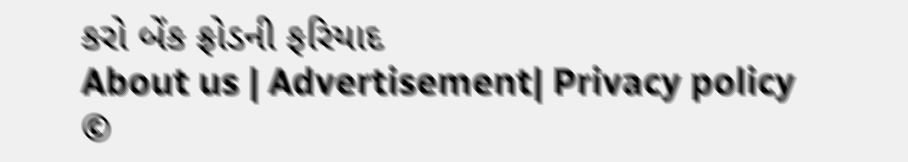કરો બેંક ફ્રોડની ફરિયાદ
About us | Advertisement| Privacy policy
©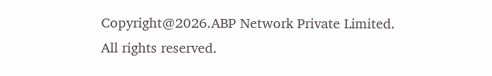Copyright@2026.ABP Network Private Limited. All rights reserved.